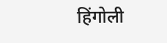हिंगोली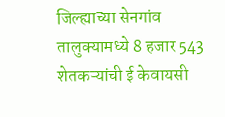जिल्ह्याच्या सेनगांव तालुक्यामध्ये 8 हजार 543 शेतकऱ्यांची ई केवायसी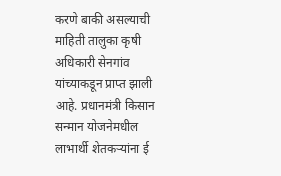करणे बाकी असल्याची माहिती तालुका कृषी अधिकारी सेनगांव यांच्याकडून प्राप्त झाली आहे. प्रधानमंत्री किसान सन्मान योजनेमधील लाभार्थी शेतकऱ्यांना ई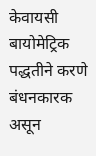केवायसी बायोमेट्रिक पद्धतीने करणे बंधनकारक असून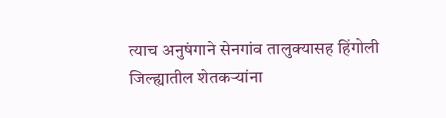त्याच अनुषंगाने सेनगांव तालुक्यासह हिंगोली जिल्ह्यातील शेतकऱ्यांना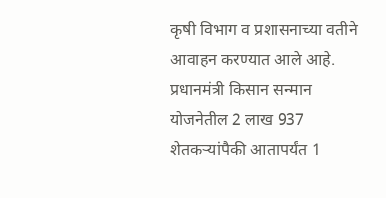कृषी विभाग व प्रशासनाच्या वतीने आवाहन करण्यात आले आहे. प्रधानमंत्री किसान सन्मान योजनेतील 2 लाख 937 शेतकऱ्यांपैकी आतापर्यंत 1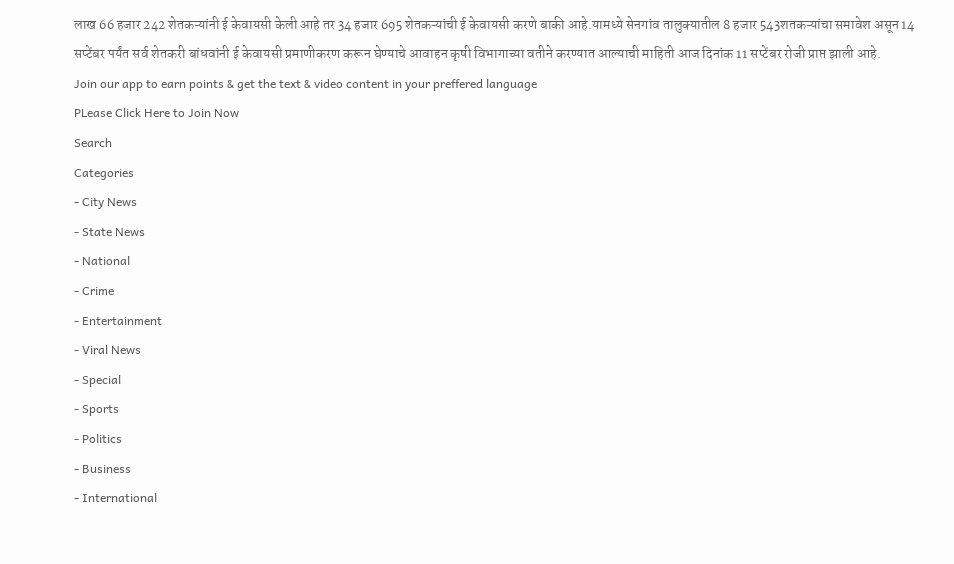लाख 66 हजार 242 शेतकऱ्यांनी ई केवायसी केली आहे तर 34 हजार 695 शेतकऱ्यांची ई केवायसी करणे बाकी आहे.यामध्ये सेनगांव तालुक्यातील 8 हजार 543शतकऱ्यांचा समावेश असून 14 सप्टेंबर पर्यंत सर्व शेतकरी बांधवांनी ई केवायसी प्रमाणीकरण करून घेण्याचे आवाहन कृषी विभागाच्या वतीने करण्यात आल्याची माहिती आज दिनांक 11 सप्टेंबर रोजी प्राप्त झाली आहे.
Join our app to earn points & get the text & video content in your preffered language
PLease Click Here to Join Now
Search
Categories
- City News
- State News
- National
- Crime
- Entertainment
- Viral News
- Special
- Sports
- Politics
- Business
- International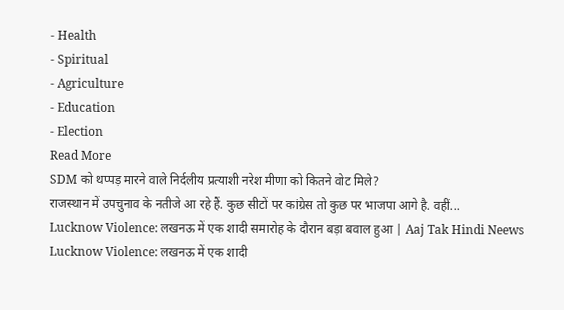- Health
- Spiritual
- Agriculture
- Education
- Election
Read More
SDM को थप्पड़ मारने वाले निर्दलीय प्रत्याशी नरेश मीणा को कितने वोट मिले?
राजस्थान में उपचुनाव के नतीजे आ रहे हैं. कुछ सीटों पर कांग्रेस तो कुछ पर भाजपा आगे है. वहीं...
Lucknow Violence: लखनऊ में एक शादी समारोह के दौरान बड़ा बवाल हुआ | Aaj Tak Hindi Neews
Lucknow Violence: लखनऊ में एक शादी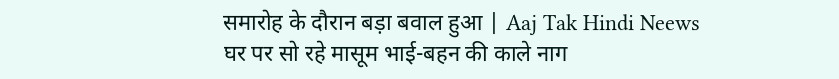समारोह के दौरान बड़ा बवाल हुआ | Aaj Tak Hindi Neews
घर पर सो रहे मासूम भाई-बहन की काले नाग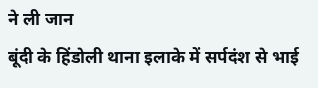ने ली जान
बूंदी के हिंडोली थाना इलाके में सर्पदंश से भाई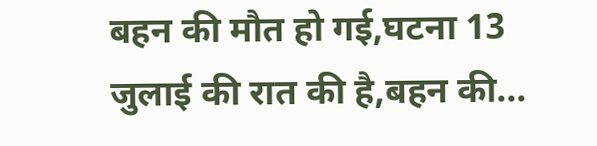बहन की मौत हो गई,घटना 13 जुलाई की रात की है,बहन की...